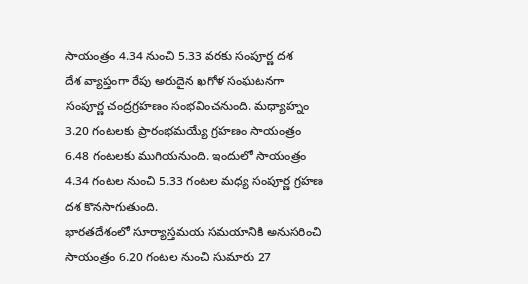సాయంత్రం 4.34 నుంచి 5.33 వరకు సంపూర్ణ దశ
దేశ వ్యాప్తంగా రేపు అరుదైన ఖగోళ సంఘటనగా సంపూర్ణ చంద్రగ్రహణం సంభవించనుంది. మధ్యాహ్నం 3.20 గంటలకు ప్రారంభమయ్యే గ్రహణం సాయంత్రం 6.48 గంటలకు ముగియనుంది. ఇందులో సాయంత్రం 4.34 గంటల నుంచి 5.33 గంటల మధ్య సంపూర్ణ గ్రహణ దశ కొనసాగుతుంది.
భారతదేశంలో సూర్యాస్తమయ సమయానికి అనుసరించి సాయంత్రం 6.20 గంటల నుంచి సుమారు 27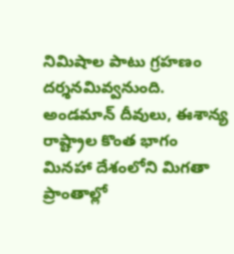నిమిషాల పాటు గ్రహణం దర్శనమివ్వనుంది. అండమాన్ దీవులు, ఈశాన్య రాష్ట్రాల కొంత భాగం మినహా దేశంలోని మిగతా ప్రాంతాల్లో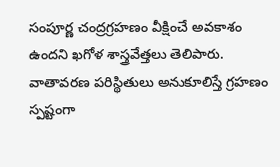సంపూర్ణ చంద్రగ్రహణం వీక్షించే అవకాశం ఉందని ఖగోళ శాస్త్రవేత్తలు తెలిపారు.
వాతావరణ పరిస్థితులు అనుకూలిస్తే గ్రహణం స్పష్టంగా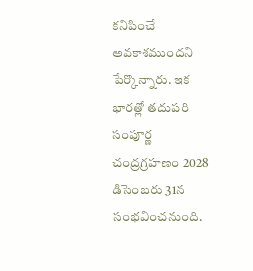కనిపించే అవకాశముందని పేర్కొన్నారు. ఇక భారత్లో తదుపరి సంపూర్ణ చంద్రగ్రహణం 2028 డిసెంబరు 31న సంభవించనుంది.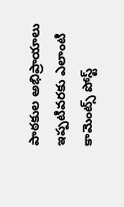పాఠకుల అభిప్రాయాలు
ఇప్పటివరకు ఎలాంటి కామెంట్స్ పోస్ట్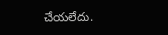చేయలేదు.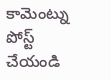కామెంట్ను పోస్ట్ చేయండి